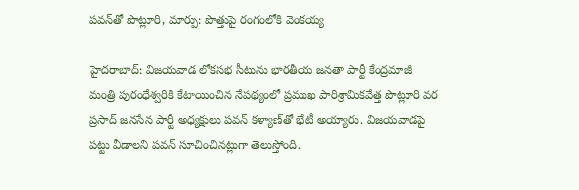పవన్‌తో పొట్లూరి, మార్పు: పొత్తుపై రంగంలోకి వెంకయ్య

హైదరాబాద్: విజయవాడ లోకసభ సీటును భారతీయ జనతా పార్టీ కేంద్రమాజీ మంత్రి పురంధేశ్వరికి కేటాయించిన నేపథ్యంలో ప్రముఖ పారిశ్రామికవేత్త పొట్లూరి వర ప్రసాద్ జనసేన పార్టీ అధ్యక్షులు పవన్ కళ్యాణ్‌తో భేటీ అయ్యారు. విజయవాడపై పట్టు వీడాలని పవన్ సూచించినట్లుగా తెలుస్తోంది.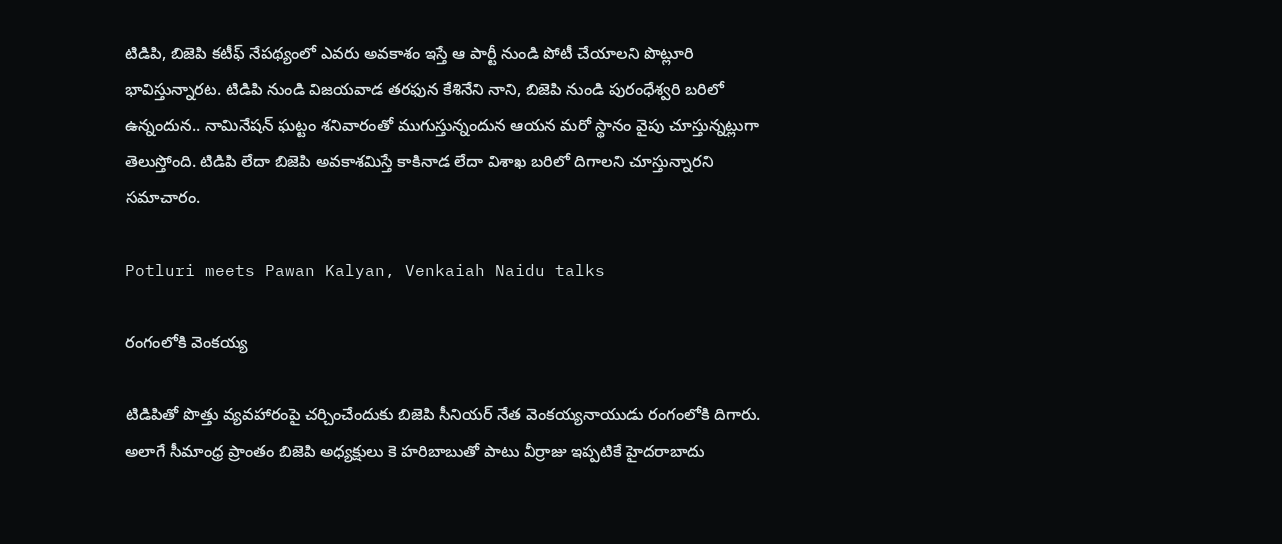టిడిపి, బిజెపి కటీఫ్ నేపథ్యంలో ఎవరు అవకాశం ఇస్తే ఆ పార్టీ నుండి పోటీ చేయాలని పొట్లూరి భావిస్తున్నారట. టిడిపి నుండి విజయవాడ తరఫున కేశినేని నాని, బిజెపి నుండి పురంధేశ్వరి బరిలో ఉన్నందున.. నామినేషన్ ఘట్టం శనివారంతో ముగుస్తున్నందున ఆయన మరో స్థానం వైపు చూస్తున్నట్లుగా తెలుస్తోంది. టిడిపి లేదా బిజెపి అవకాశమిస్తే కాకినాడ లేదా విశాఖ బరిలో దిగాలని చూస్తున్నారని సమాచారం.

Potluri meets Pawan Kalyan, Venkaiah Naidu talks

రంగంలోకి వెంకయ్య

టిడిపితో పొత్తు వ్యవహారంపై చర్చించేందుకు బిజెపి సీనియర్ నేత వెంకయ్యనాయుడు రంగంలోకి దిగారు. అలాగే సీమాంధ్ర ప్రాంతం బిజెపి అధ్యక్షులు కె హరిబాబుతో పాటు వీర్రాజు ఇప్పటికే హైదరాబాదు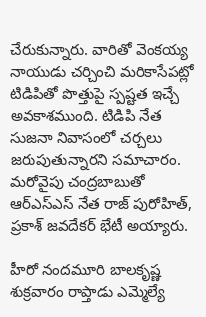చేరుకున్నారు. వారితో వెంకయ్య నాయుడు చర్చించి మరికాసేపట్లో టిడిపితో పొత్తుపై స్పష్టత ఇచ్చే అవకాశముంది. టిడిపి నేత సుజనా నివాసంలో చర్చలు జరుపుతున్నారని సమాచారం. మరోవైపు చంద్రబాబుతో ఆర్ఎస్ఎస్ నేత రాజ్ పురోహిత్, ప్రకాశ్ జవదేకర్ భేటీ అయ్యారు.

హీరో నందమూరి బాలకృష్ణ శుక్రవారం రాప్తాడు ఎమ్మెల్యే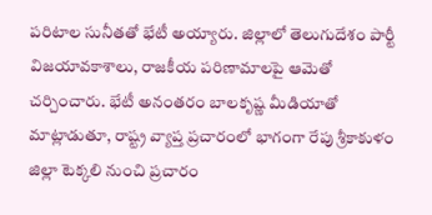పరిటాల సునీతతో భేటీ అయ్యారు. జిల్లాలో తెలుగుదేశం పార్టీ విజయావకాశాలు, రాజకీయ పరిణామాలపై ఆమెతో చర్చించారు. భేటీ అనంతరం బాలకృష్ణ మీడియాతో మాట్లాడుతూ, రాష్ట్ర వ్యాప్త ప్రచారంలో భాగంగా రేపు శ్రీకాకుళం జిల్లా టెక్కలి నుంచి ప్రచారం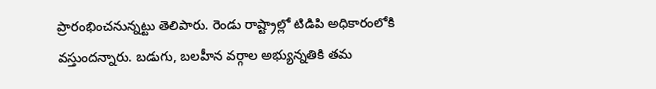ప్రారంభించనున్నట్టు తెలిపారు. రెండు రాష్ట్రాల్లో టిడిపి అధికారంలోకి వస్తుందన్నారు. బడుగు, బలహీన వర్గాల అభ్యున్నతికి తమ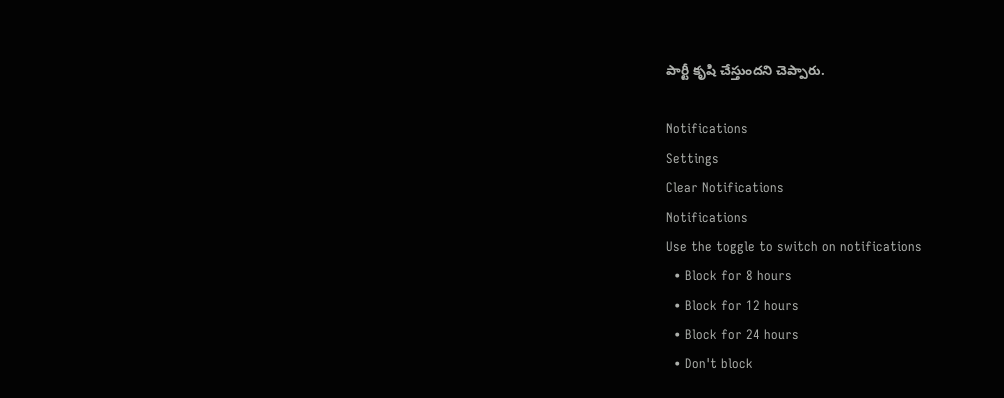పార్టీ కృషి చేస్తుందని చెప్పారు.

Notifications
Settings
Clear Notifications
Notifications
Use the toggle to switch on notifications
  • Block for 8 hours
  • Block for 12 hours
  • Block for 24 hours
  • Don't block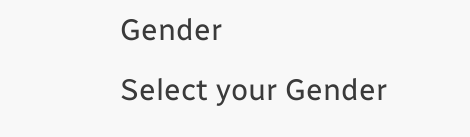Gender
Select your Gender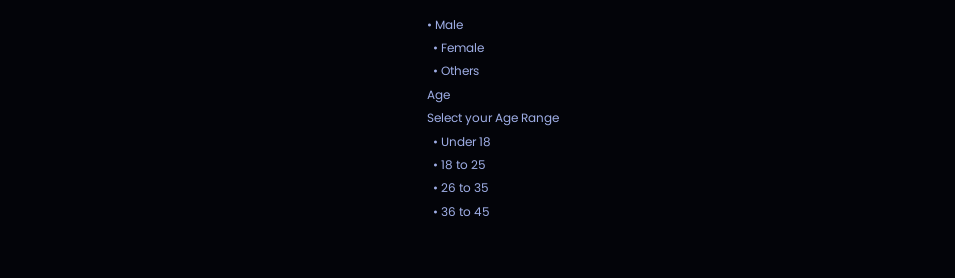• Male
  • Female
  • Others
Age
Select your Age Range
  • Under 18
  • 18 to 25
  • 26 to 35
  • 36 to 45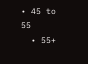• 45 to 55
  • 55+